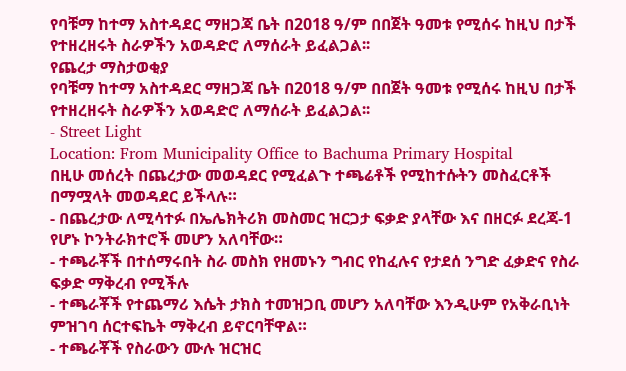የባቹማ ከተማ አስተዳደር ማዘጋጃ ቤት በ2018 ዓ/ም በበጀት ዓመቱ የሚሰሩ ከዚህ በታች የተዘረዘሩት ስራዎችን አወዳድሮ ለማሰራት ይፈልጋል፡፡
የጨረታ ማስታወቂያ
የባቹማ ከተማ አስተዳደር ማዘጋጃ ቤት በ2018 ዓ/ም በበጀት ዓመቱ የሚሰሩ ከዚህ በታች የተዘረዘሩት ስራዎችን አወዳድሮ ለማሰራት ይፈልጋል፡፡
- Street Light
Location: From Municipality Office to Bachuma Primary Hospital
በዚሁ መሰረት በጨረታው መወዳደር የሚፈልጉ ተጫሬቶች የሚከተሱትን መስፈርቶች በማሟላት መወዳደር ይችላሉ።
- በጨረታው ለሚሳተፉ በኤሌክትሪክ መስመር ዝርጋታ ፍቃድ ያላቸው እና በዘርፉ ደረጃ-1 የሆኑ ኮንትራክተሮች መሆን አለባቸው።
- ተጫራቾች በተሰማሩበት ስራ መስክ የዘመኑን ግብር የከፈሉና የታደሰ ንግድ ፈቃድና የስራ ፍቃድ ማቅረብ የሚችሉ
- ተጫራቾች የተጨማሪ እሴት ታክስ ተመዝጋቢ መሆን አለባቸው እንዲሁም የአቅራቢነት ምዝገባ ሰርተፍኬት ማቅረብ ይኖርባቸዋል።
- ተጫራቾች የስራውን ሙሉ ዝርዝር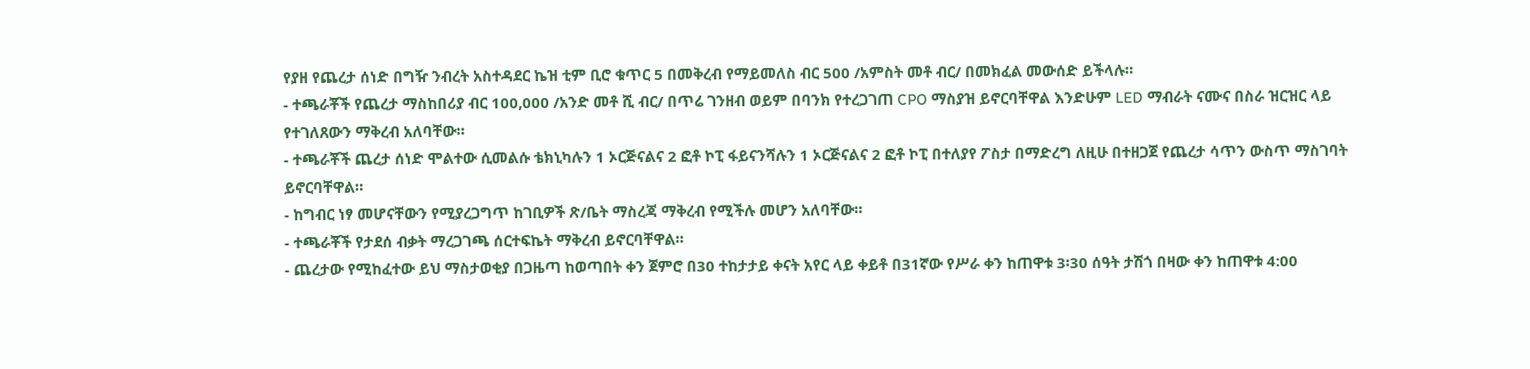የያዘ የጨረታ ሰነድ በግዥ ንብረት አስተዳደር ኬዝ ቲም ቢሮ ቁጥር 5 በመቅረብ የማይመለስ ብር 500 /አምስት መቶ ብር/ በመክፈል መውሰድ ይችላሉ።
- ተጫራቾች የጨረታ ማስከበሪያ ብር 100,000 /አንድ መቶ ሺ ብር/ በጥሬ ገንዘብ ወይም በባንክ የተረጋገጠ CPO ማስያዝ ይኖርባቸዋል እንድሁም LED ማብራት ናሙና በስራ ዝርዝር ላይ የተገለጸውን ማቅረብ አለባቸው።
- ተጫራቾች ጨረታ ሰነድ ሞልተው ሲመልሱ ቴክኒካሉን 1 ኦርጅናልና 2 ፎቶ ኮፒ ፋይናንሻሉን 1 ኦርጅናልና 2 ፎቶ ኮፒ በተለያየ ፖስታ በማድረግ ለዚሁ በተዘጋጀ የጨረታ ሳጥን ውስጥ ማስገባት ይኖርባቸዋል።
- ከግብር ነፃ መሆናቸውን የሚያረጋግጥ ከገቢዎች ጽ/ቤት ማስረጃ ማቅረብ የሚችሉ መሆን አለባቸው።
- ተጫራቾች የታደሰ ብቃት ማረጋገጫ ሰርተፍኬት ማቅረብ ይኖርባቸዋል።
- ጨረታው የሚከፈተው ይህ ማስታወቂያ በጋዜጣ ከወጣበት ቀን ጀምሮ በ30 ተከታታይ ቀናት አየር ላይ ቀይቶ በ31ኛው የሥራ ቀን ከጠዋቱ 3፡30 ሰዓት ታሽጎ በዛው ቀን ከጠዋቱ 4:00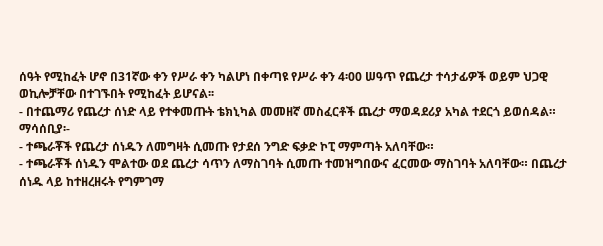ሰዓት የሚከፈት ሆኖ በ31ኛው ቀን የሥራ ቀን ካልሆነ በቀጣዩ የሥራ ቀን 4፡00 ሠዓጥ የጨረታ ተሳታፊዎች ወይም ህጋዊ ወኪሎቻቸው በተገኙበት የሚከፈት ይሆናል፡፡
- በተጨማሪ የጨረታ ሰነድ ላይ የተቀመጡት ቴክኒካል መመዘኛ መስፈርቶች ጨረታ ማወዳደሪያ አካል ተደርጎ ይወሰዳል።
ማሳሰቢያ፡-
- ተጫራቾች የጨረታ ሰነዱን ለመግዛት ሲመጡ የታደሰ ንግድ ፍቃድ ኮፒ ማምጣት አለባቸው።
- ተጫራቾች ሰነዱን ሞልተው ወደ ጨረታ ሳጥን ለማስገባት ሲመጡ ተመዝግበውና ፈርመው ማስገባት አለባቸው። በጨረታ ሰነዱ ላይ ከተዘረዘሩት የግምገማ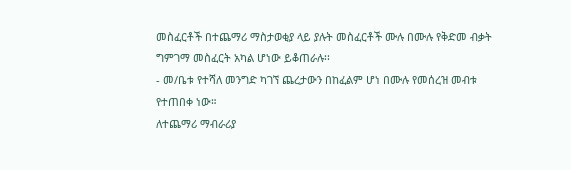መስፈርቶች በተጨማሪ ማስታወቂያ ላይ ያሉት መስፈርቶች ሙሉ በሙሉ የቅድመ ብቃት ግምገማ መስፈርት አካል ሆነው ይቆጠራሉ፡፡
- መ/ቤቱ የተሻለ መንግድ ካገኘ ጨረታውን በከፈልም ሆነ በሙሉ የመሰረዝ መብቱ የተጠበቀ ነው።
ለተጨማሪ ማብራሪያ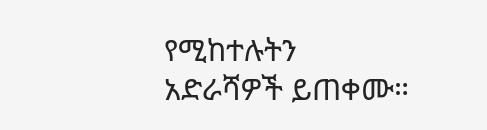የሚከተሉትን አድራሻዎች ይጠቀሙ።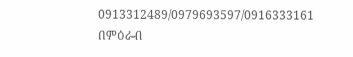0913312489/0979693597/0916333161
በምዕራብ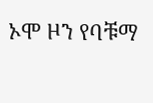ኦሞ ዞን የባቹማ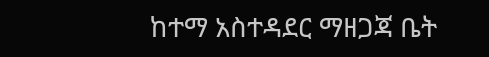ከተማ አስተዳደር ማዘጋጃ ቤት